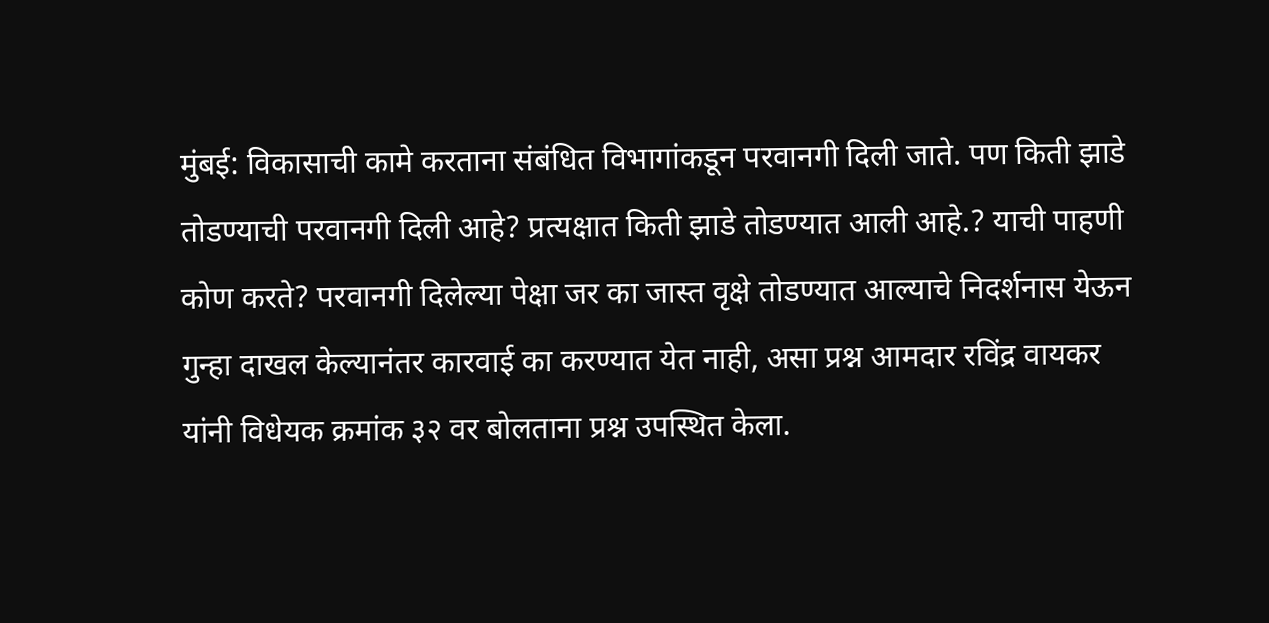मुंबई: विकासाची कामे करताना संबंधित विभागांकडून परवानगी दिली जाते. पण किती झाडे तोडण्याची परवानगी दिली आहे? प्रत्यक्षात किती झाडे तोडण्यात आली आहे.? याची पाहणी कोण करते? परवानगी दिलेल्या पेक्षा जर का जास्त वृक्षे तोडण्यात आल्याचे निदर्शनास येऊन गुन्हा दाखल केल्यानंतर कारवाई का करण्यात येत नाही, असा प्रश्न आमदार रविंद्र वायकर यांनी विधेयक क्रमांक ३२ वर बोलताना प्रश्न उपस्थित केला.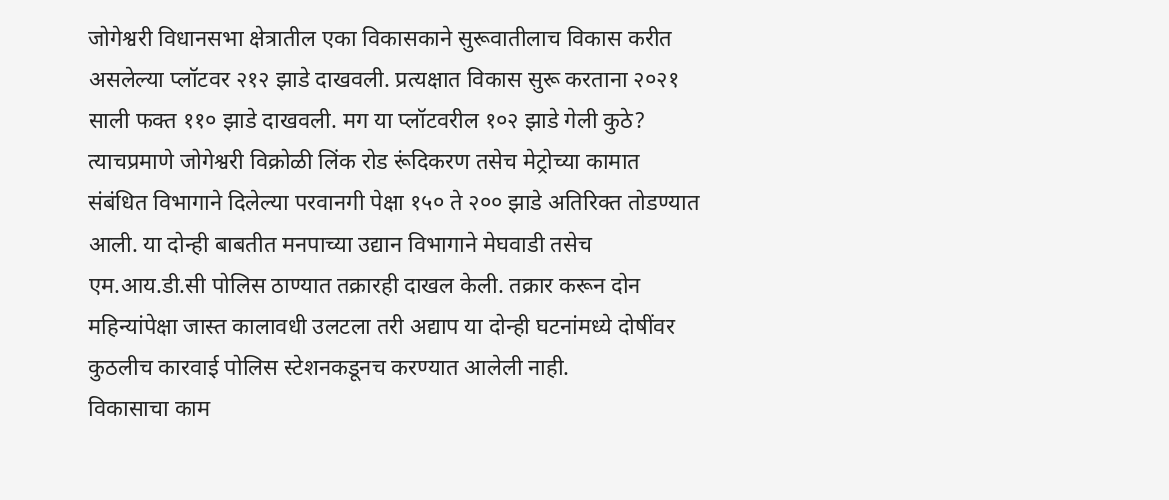जोगेश्वरी विधानसभा क्षेत्रातील एका विकासकाने सुरूवातीलाच विकास करीत असलेल्या प्लॉटवर २१२ झाडे दाखवली. प्रत्यक्षात विकास सुरू करताना २०२१ साली फक्त ११० झाडे दाखवली. मग या प्लॉटवरील १०२ झाडे गेली कुठे? त्याचप्रमाणे जोगेश्वरी विक्रोळी लिंक रोड रूंदिकरण तसेच मेट्रोच्या कामात संबंधित विभागाने दिलेल्या परवानगी पेक्षा १५० ते २०० झाडे अतिरिक्त तोडण्यात आली. या दोन्ही बाबतीत मनपाच्या उद्यान विभागाने मेघवाडी तसेच एम.आय.डी.सी पोलिस ठाण्यात तक्रारही दाखल केली. तक्रार करून दोन महिन्यांपेक्षा जास्त कालावधी उलटला तरी अद्याप या दोन्ही घटनांमध्ये दोषींवर कुठलीच कारवाई पोलिस स्टेशनकडूनच करण्यात आलेली नाही.
विकासाचा काम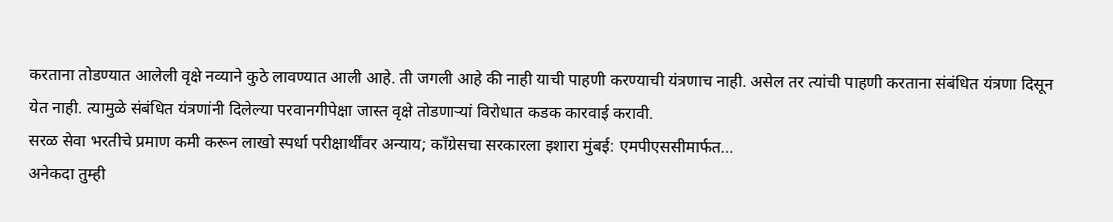करताना तोडण्यात आलेली वृक्षे नव्याने कुठे लावण्यात आली आहे. ती जगली आहे की नाही याची पाहणी करण्याची यंत्रणाच नाही. असेल तर त्यांची पाहणी करताना संबंधित यंत्रणा दिसून येत नाही. त्यामुळे संबंधित यंत्रणांनी दिलेल्या परवानगीपेक्षा जास्त वृक्षे तोडणाऱ्यां विरोधात कडक कारवाई करावी.
सरळ सेवा भरतीचे प्रमाण कमी करून लाखो स्पर्धा परीक्षार्थींवर अन्याय; काँग्रेसचा सरकारला इशारा मुंबई: एमपीएससीमार्फत…
अनेकदा तुम्ही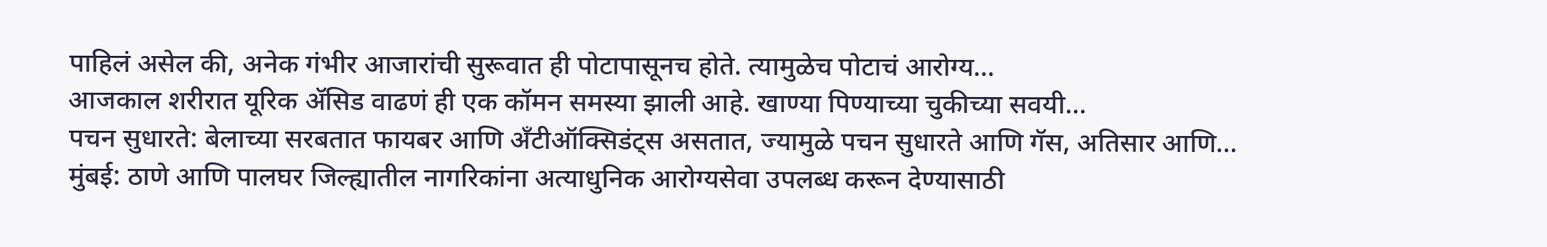पाहिलं असेल की, अनेक गंभीर आजारांची सुरूवात ही पोटापासूनच होते. त्यामुळेच पोटाचं आरोग्य…
आजकाल शरीरात यूरिक ॲसिड वाढणं ही एक कॉमन समस्या झाली आहे. खाण्या पिण्याच्या चुकीच्या सवयी…
पचन सुधारते: बेलाच्या सरबतात फायबर आणि अँटीऑक्सिडंट्स असतात, ज्यामुळे पचन सुधारते आणि गॅस, अतिसार आणि…
मुंबई: ठाणे आणि पालघर जिल्ह्यातील नागरिकांना अत्याधुनिक आरोग्यसेवा उपलब्ध करून देण्यासाठी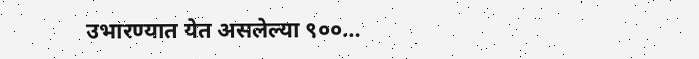उभारण्यात येत असलेल्या ९००…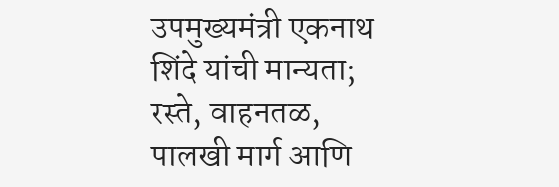उपमुख्यमंत्री एकनाथ शिंदे यांची मान्यता; रस्ते, वाहनतळ, पालखी मार्ग आणि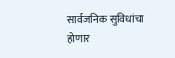सार्वजनिक सुविधांचा होणार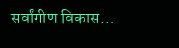सर्वांगीण विकास…